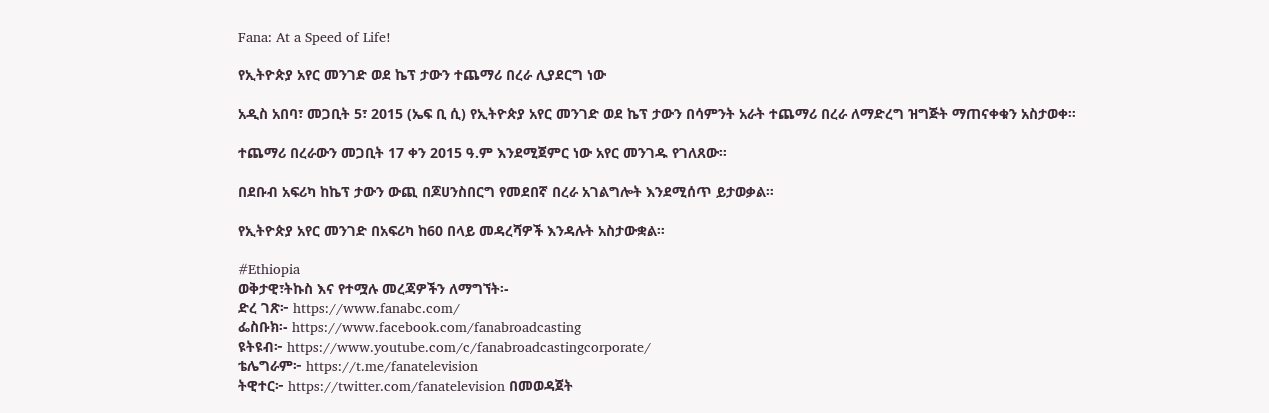Fana: At a Speed of Life!

የኢትዮጵያ አየር መንገድ ወደ ኬፕ ታውን ተጨማሪ በረራ ሊያደርግ ነው

አዲስ አበባ፣ መጋቢት 5፣ 2015 (ኤፍ ቢ ሲ) የኢትዮጵያ አየር መንገድ ወደ ኬፕ ታውን በሳምንት አራት ተጨማሪ በረራ ለማድረግ ዝግጅት ማጠናቀቁን አስታወቀ።

ተጨማሪ በረራውን መጋቢት 17 ቀን 2015 ዓ.ም እንደሚጀምር ነው አየር መንገዱ የገለጸው፡፡

በደቡብ አፍሪካ ከኬፕ ታውን ውጪ በጆሀንስበርግ የመደበኛ በረራ አገልግሎት እንደሚሰጥ ይታወቃል።

የኢትዮጵያ አየር መንገድ በአፍሪካ ከ60 በላይ መዳረሻዎች እንዳሉት አስታውቋል።

#Ethiopia
ወቅታዊ፣ትኩስ እና የተሟሉ መረጃዎችን ለማግኘት፡-
ድረ ገጽ፦ https://www.fanabc.com/
ፌስቡክ፡- https://www.facebook.com/fanabroadcasting
ዩትዩብ፦ https://www.youtube.com/c/fanabroadcastingcorporate/
ቴሌግራም፦ https://t.me/fanatelevision
ትዊተር፦ https://twitter.com/fanatelevision በመወዳጀት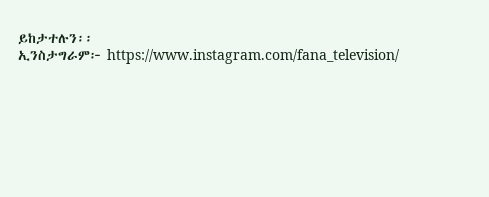ይከታተሉን፡፡
ኢንስታግራም፦ https://www.instagram.com/fana_television/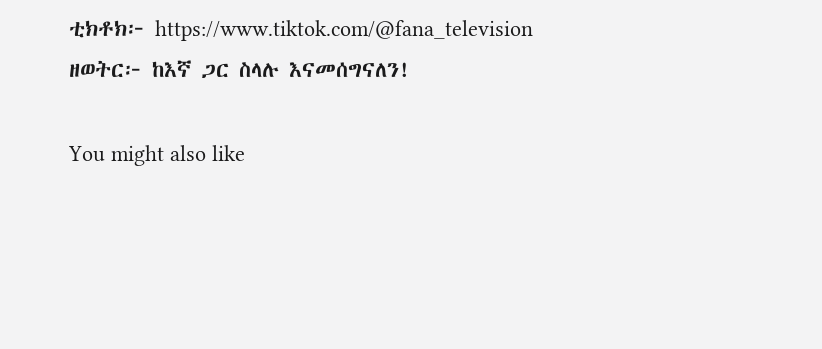ቲክቶክ፦ https://www.tiktok.com/@fana_television
ዘወትር፦ ከእኛ ጋር ስላሉ እናመሰግናለን!

You might also like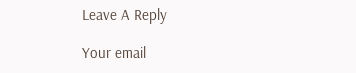Leave A Reply

Your email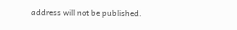address will not be published.